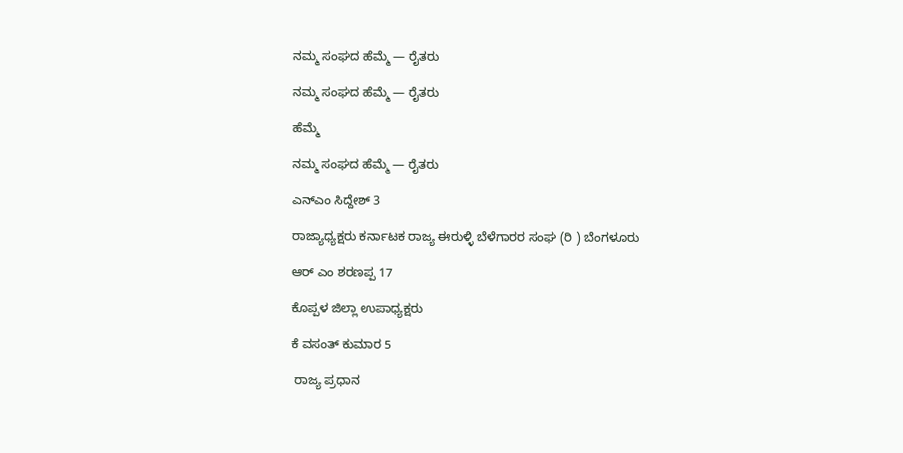ನಮ್ಮ ಸಂಘದ ಹೆಮ್ಮೆ — ರೈತರು

ನಮ್ಮ ಸಂಘದ ಹೆಮ್ಮೆ — ರೈತರು

ಹೆಮ್ಮೆ

ನಮ್ಮ ಸಂಘದ ಹೆಮ್ಮೆ — ರೈತರು

ಎನ್ಎಂ ಸಿದ್ದೇಶ್ 3

ರಾಜ್ಯಾಧ್ಯಕ್ಷರು ಕರ್ನಾಟಕ ರಾಜ್ಯ ಈರುಳ್ಳಿ ಬೆಳೆಗಾರರ ಸಂಘ (ರಿ ) ಬೆಂಗಳೂರು

ಆರ್ ಎಂ ಶರಣಪ್ಪ 17

ಕೊಪ್ಪಳ ಜಿಲ್ಲಾ ಉಪಾಧ್ಯಕ್ಷರು

ಕೆ ವಸಂತ್ ಕುಮಾರ 5

 ರಾಜ್ಯ ಪ್ರಧಾನ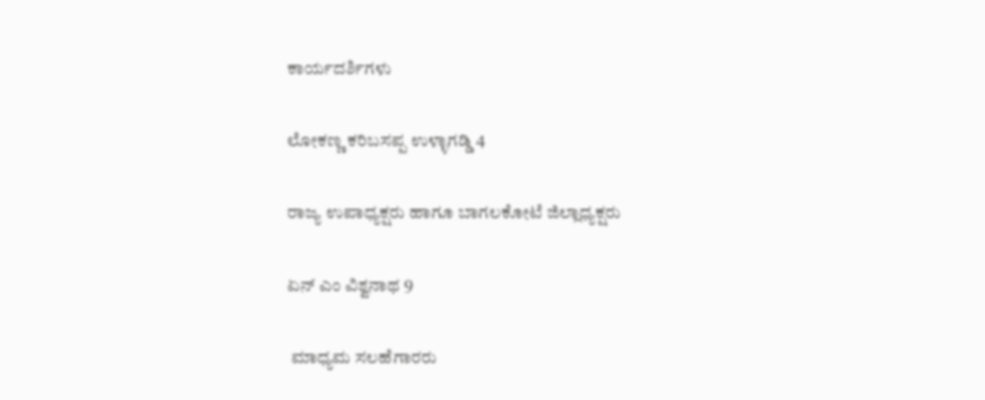ಕಾರ್ಯದರ್ಶಿಗಳು

ಲೋಕಣ್ಣ ಕರಿಬಸಪ್ಪ ಉಳ್ಳಾಗಡ್ಡಿ 4

ರಾಜ್ಯ ಉಪಾಧ್ಯಕ್ಷರು ಹಾಗೂ ಬಾಗಲಕೋಟೆ ಜಿಲ್ಲಾಧ್ಯಕ್ಷರು

ಏನ್ ಎಂ ವಿಶ್ವನಾಥ 9

 ಮಾಧ್ಯಮ ಸಲಹೆಗಾರರು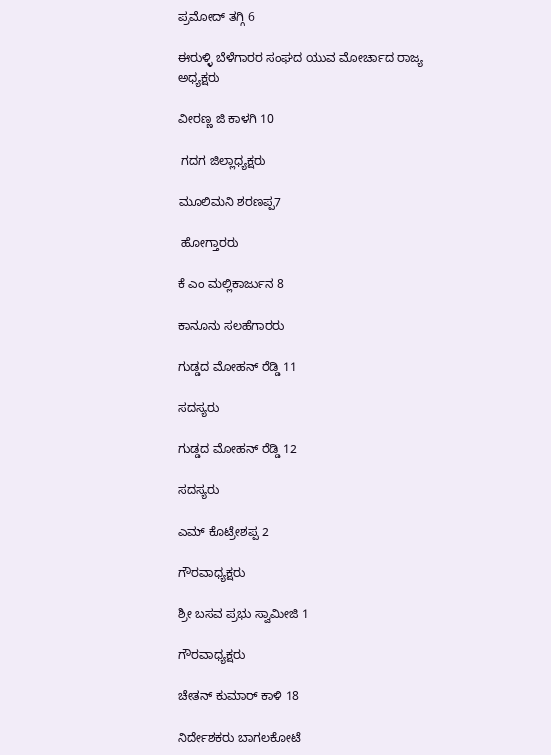ಪ್ರಮೋದ್ ತಗ್ಗಿ 6

ಈರುಳ್ಳಿ ಬೆಳೆಗಾರರ ಸಂಘದ ಯುವ ಮೋರ್ಚಾದ ರಾಜ್ಯ ಅಧ್ಯಕ್ಷರು

ವೀರಣ್ಣ ಜಿ ಕಾಳಗಿ 10

 ಗದಗ ಜಿಲ್ಲಾಧ್ಯಕ್ಷರು

ಮೂಲಿಮನಿ ಶರಣಪ್ಪ7

 ಹೋಗ್ತಾರರು

ಕೆ ಎಂ ಮಲ್ಲಿಕಾರ್ಜುನ 8

ಕಾನೂನು ಸಲಹೆಗಾರರು

ಗುಡ್ಡದ ಮೋಹನ್ ರೆಡ್ಡಿ 11

ಸದಸ್ಯರು

ಗುಡ್ಡದ ಮೋಹನ್ ರೆಡ್ಡಿ 12

ಸದಸ್ಯರು

ಎಮ್‌ ಕೊಟ್ರೇಶಪ್ಪ 2

ಗೌರವಾಧ್ಯಕ್ಷರು

ಶ್ರೀ ಬಸವ ಪ್ರಭು ಸ್ವಾಮೀಜಿ 1

ಗೌರವಾಧ್ಯಕ್ಷರು

ಚೇತನ್ ಕುಮಾರ್ ಕಾಳಿ 18

ನಿರ್ದೇಶಕರು ಬಾಗಲಕೋಟೆ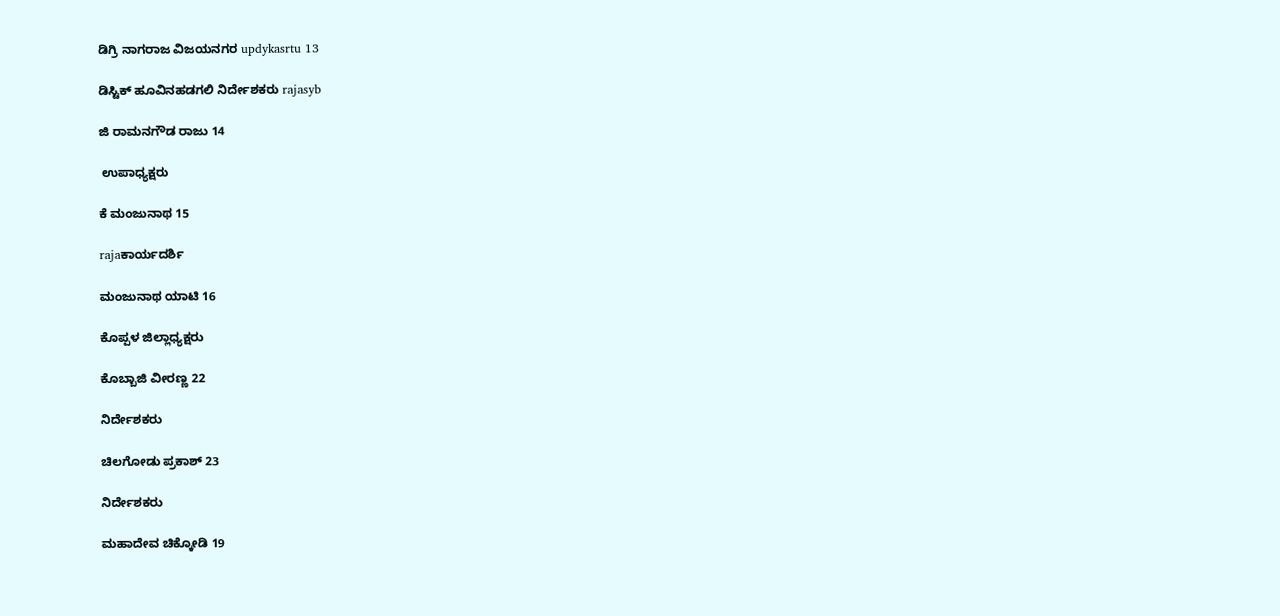ಡಿಗ್ರಿ ನಾಗರಾಜ ವಿಜಯನಗರ updykasrtu 13

ಡಿಸ್ಟಿಕ್ ಹೂವಿನಹಡಗಲಿ ನಿರ್ದೇಶಕರು rajasyb

ಜಿ ರಾಮನಗೌಡ ರಾಜು 14

 ಉಪಾಧ್ಯಕ್ಷರು

ಕೆ ಮಂಜುನಾಥ 15

rajaಕಾರ್ಯದರ್ಶಿ

ಮಂಜುನಾಥ ಯಾಟಿ 16

ಕೊಪ್ಪಳ ಜಿಲ್ಲಾಧ್ಯಕ್ಷರು

ಕೊಬ್ಬಾಜಿ ವೀರಣ್ಣ 22

ನಿರ್ದೇಶಕರು

ಚಿಲಗೋಡು ಪ್ರಕಾಶ್ 23

ನಿರ್ದೇಶಕರು

ಮಹಾದೇವ ಚಿಕ್ಕೋಡಿ 19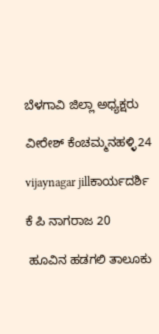ಬೆಳಗಾವಿ ಜಿಲ್ಲಾ ಅಧ್ಯಕ್ಷರು

ವೀರೇಶ್ ಕೆಂಚಮ್ಮನಹಳ್ಳಿ24

vijaynagar jillಕಾರ್ಯದರ್ಶಿ

ಕೆ ಪಿ ನಾಗರಾಜ 20

 ಹೂವಿನ ಹಡಗಲಿ ತಾಲೂಕು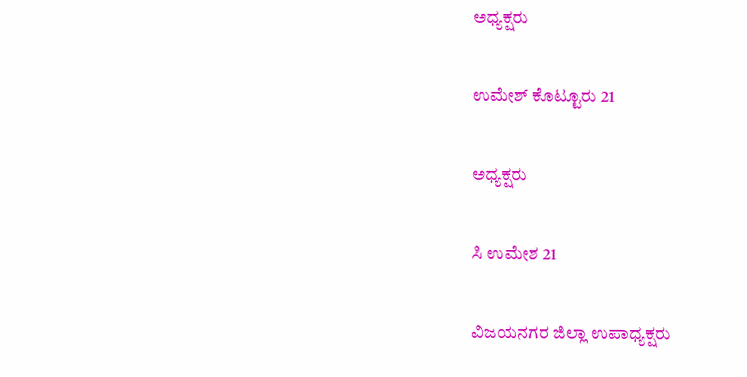ಅಧ್ಯಕ್ಷರು

ಉಮೇಶ್ ಕೊಟ್ಟೂರು 21

ಅಧ್ಯಕ್ಷರು

ಸಿ ಉಮೇಶ 21

ವಿಜಯನಗರ ಜಿಲ್ಲಾ ಉಪಾಧ್ಯಕ್ಷರು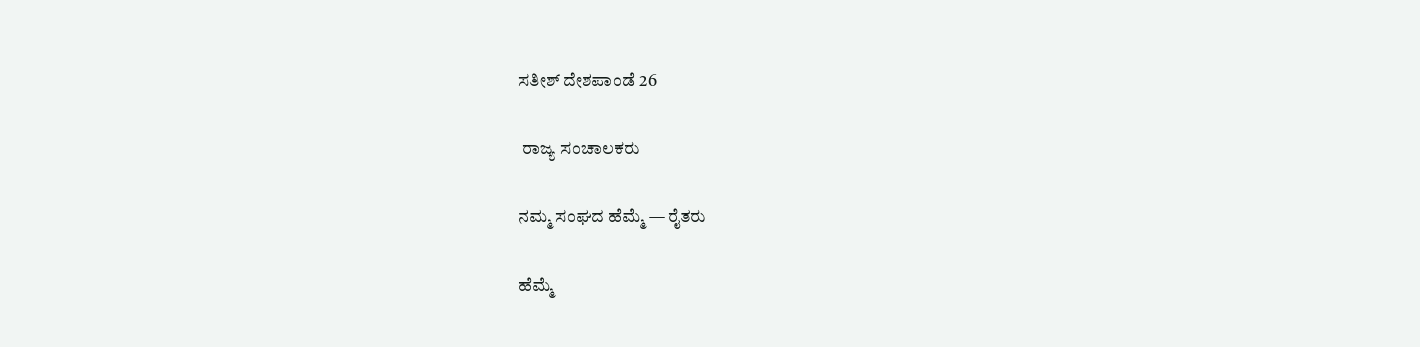ಸತೀಶ್ ದೇಶಪಾಂಡೆ 26

 ರಾಜ್ಯ ಸಂಚಾಲಕರು

ನಮ್ಮ ಸಂಘದ ಹೆಮ್ಮೆ — ರೈತರು

ಹೆಮ್ಮೆ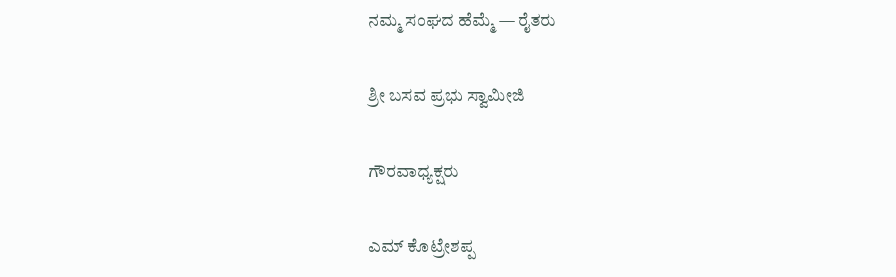ನಮ್ಮ ಸಂಘದ ಹೆಮ್ಮೆ — ರೈತರು

ಶ್ರೀ ಬಸವ ಪ್ರಭು ಸ್ವಾಮೀಜಿ

ಗೌರವಾಧ್ಯಕ್ಷರು

ಎಮ್‌ ಕೊಟ್ರೇಶಪ್ಪ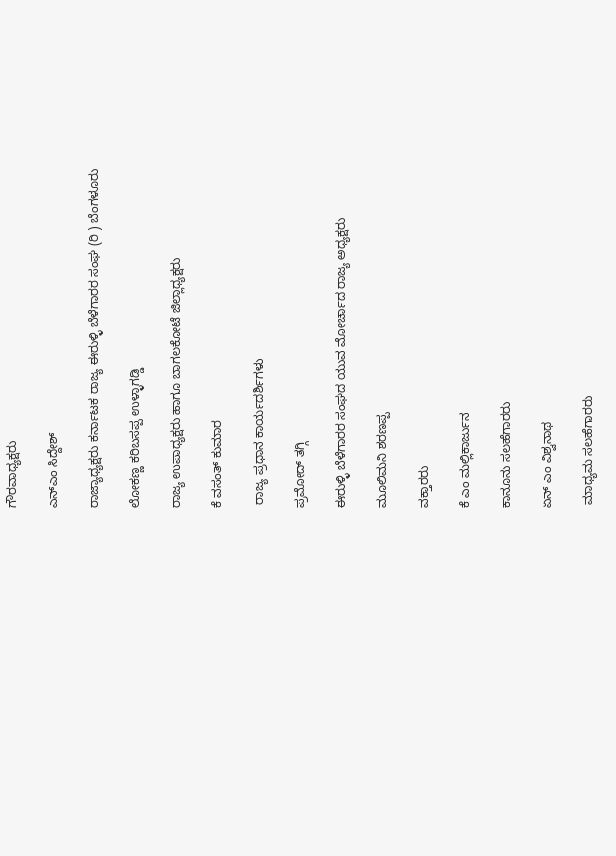ಗೌರವಾಧ್ಯಕ್ಷರು

ಎನ್ಎಂ ಸಿದ್ದೇಶ್

ರಾಜ್ಯಾಧ್ಯಕ್ಷರು ಕರ್ನಾಟಕ ರಾಜ್ಯ ಈರುಳ್ಳಿ ಬೆಳೆಗಾರರ ಸಂಘ (ರಿ ) ಬೆಂಗಳೂರು

ಲೋಕಣ್ಣ ಕರಿಬಸಪ್ಪ ಉಳ್ಳಾಗಡ್ಡಿ

ರಾಜ್ಯ ಉಪಾಧ್ಯಕ್ಷರು ಹಾಗೂ ಬಾಗಲಕೋಟೆ ಜಿಲ್ಲಾಧ್ಯಕ್ಷರು

ಕೆ ವಸಂತ್ ಕುಮಾರ

 ರಾಜ್ಯ ಪ್ರಧಾನ ಕಾರ್ಯದರ್ಶಿಗಳು

ಪ್ರಮೋದ್ ತಗ್ಗಿ

ಈರುಳ್ಳಿ ಬೆಳೆಗಾರರ ಸಂಘದ ಯುವ ಮೋರ್ಚಾದ ರಾಜ್ಯ ಅಧ್ಯಕ್ಷರು

ಮೂಲಿಮನಿ ಶರಣಪ್ಪ

ವಕ್ತಾರರು

ಕೆ ಎಂ ಮಲ್ಲಿಕಾರ್ಜುನ

ಕಾನೂನು ಸಲಹೆಗಾರರು

ಏನ್ ಎಂ ವಿಶ್ವನಾಥ

 ಮಾಧ್ಯಮ ಸಲಹೆಗಾರರು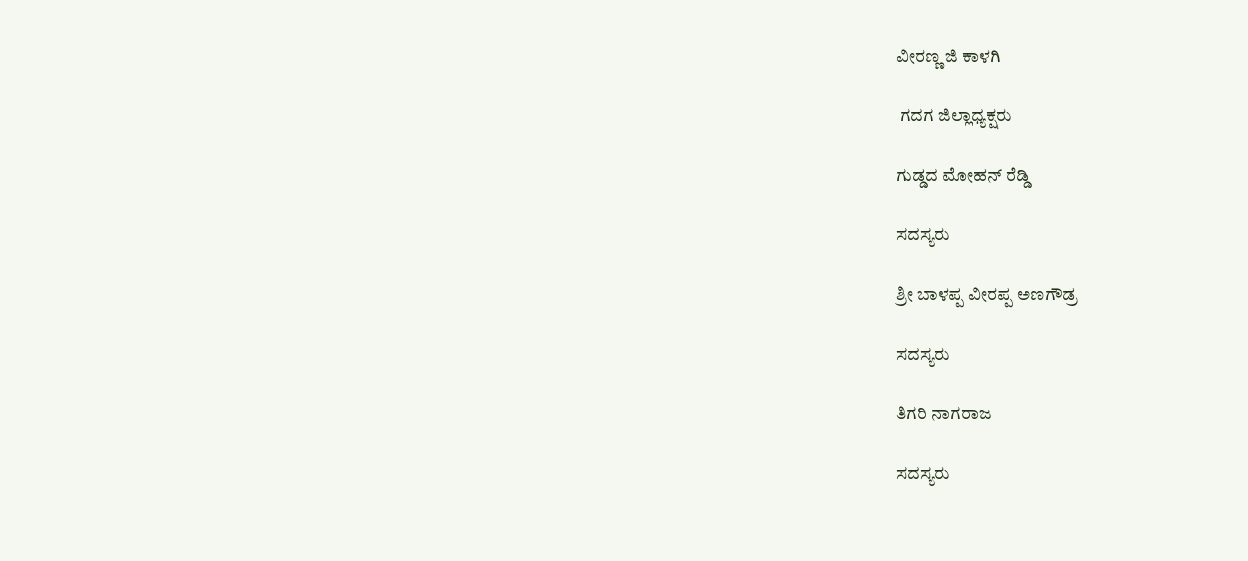ವೀರಣ್ಣ ಜಿ ಕಾಳಗಿ

 ಗದಗ ಜಿಲ್ಲಾಧ್ಯಕ್ಷರು

ಗುಡ್ಡದ ಮೋಹನ್ ರೆಡ್ಡಿ

ಸದಸ್ಯರು

ಶ್ರೀ ಬಾಳಪ್ಪ ವೀರಪ್ಪ ಅಣಗೌಡ್ರ

ಸದಸ್ಯರು

ತಿಗರಿ ನಾಗರಾಜ

ಸದಸ್ಯರು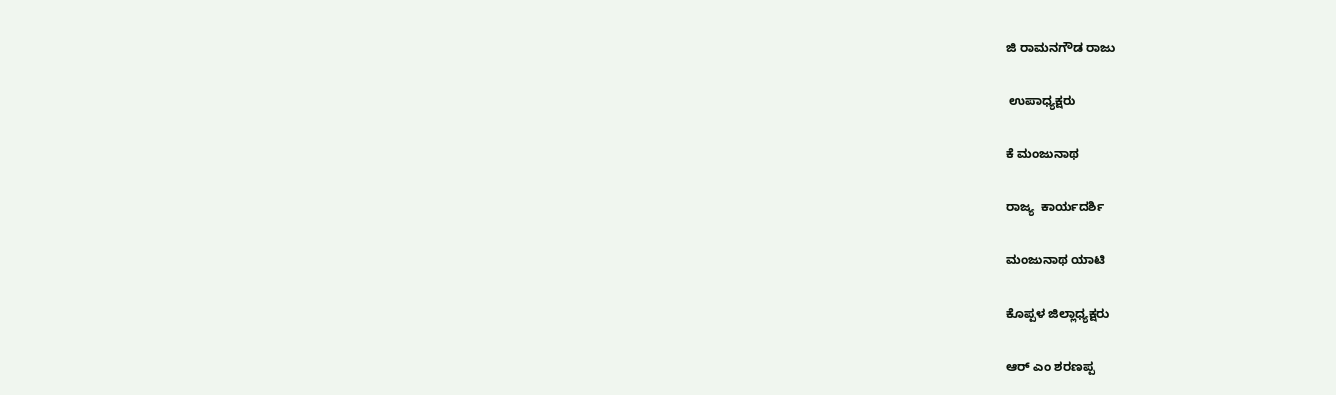ಜಿ ರಾಮನಗೌಡ ರಾಜು

 ಉಪಾಧ್ಯಕ್ಷರು

ಕೆ ಮಂಜುನಾಥ

ರಾಜ್ಯ  ಕಾರ್ಯದರ್ಶಿ

ಮಂಜುನಾಥ ಯಾಟಿ

ಕೊಪ್ಪಳ ಜಿಲ್ಲಾಧ್ಯಕ್ಷರು

ಆರ್ ಎಂ ಶರಣಪ್ಪ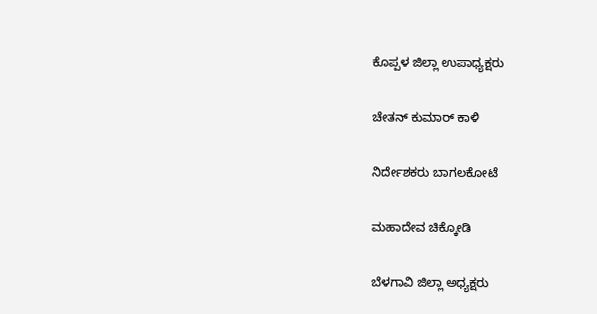ಕೊಪ್ಪಳ ಜಿಲ್ಲಾ ಉಪಾಧ್ಯಕ್ಷರು

ಚೇತನ್ ಕುಮಾರ್ ಕಾಳಿ

ನಿರ್ದೇಶಕರು ಬಾಗಲಕೋಟೆ

ಮಹಾದೇವ ಚಿಕ್ಕೋಡಿ

ಬೆಳಗಾವಿ ಜಿಲ್ಲಾ ಅಧ್ಯಕ್ಷರು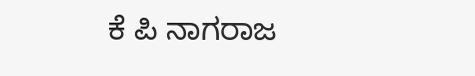ಕೆ ಪಿ ನಾಗರಾಜ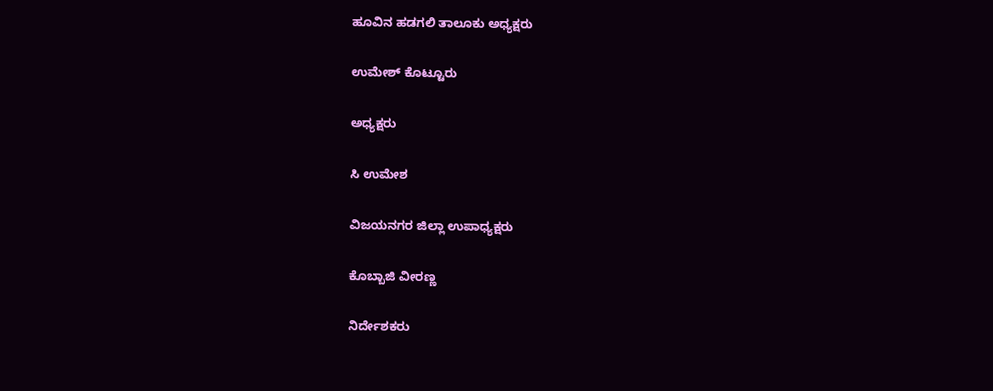ಹೂವಿನ ಹಡಗಲಿ ತಾಲೂಕು ಅಧ್ಯಕ್ಷರು

ಉಮೇಶ್ ಕೊಟ್ಟೂರು

ಅಧ್ಯಕ್ಷರು

ಸಿ ಉಮೇಶ

ವಿಜಯನಗರ ಜಿಲ್ಲಾ ಉಪಾಧ್ಯಕ್ಷರು

ಕೊಬ್ಬಾಜಿ ವೀರಣ್ಣ

ನಿರ್ದೇಶಕರು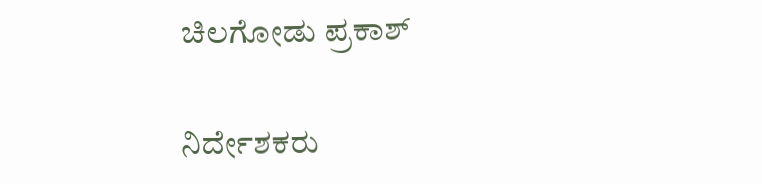ಚಿಲಗೋಡು ಪ್ರಕಾಶ್

ನಿರ್ದೇಶಕರು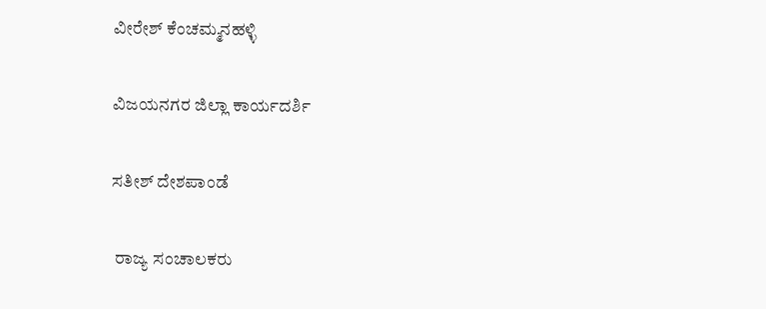ವೀರೇಶ್ ಕೆಂಚಮ್ಮನಹಳ್ಳಿ

ವಿಜಯನಗರ ಜಿಲ್ಲಾ ಕಾರ್ಯದರ್ಶಿ

ಸತೀಶ್ ದೇಶಪಾಂಡೆ

 ರಾಜ್ಯ ಸಂಚಾಲಕರು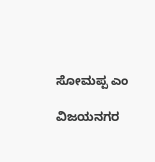ಸೋಮಪ್ಪ ಎಂ

ವಿಜಯನಗರ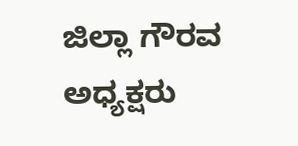ಜಿಲ್ಲಾ ಗೌರವ ಅಧ್ಯಕ್ಷರು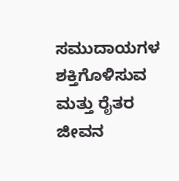ಸಮುದಾಯಗಳ ಶಕ್ತಿಗೊಳಿಸುವ ಮತ್ತು ರೈತರ ಜೀವನ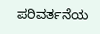ಪರಿವರ್ತನೆಯ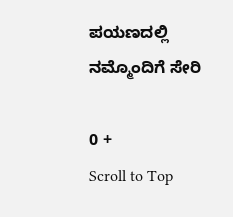ಪಯಣದಲ್ಲಿ ನಮ್ಮೊಂದಿಗೆ ಸೇರಿ

0 +
Scroll to Top